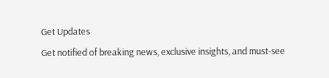Get Updates
Get notified of breaking news, exclusive insights, and must-see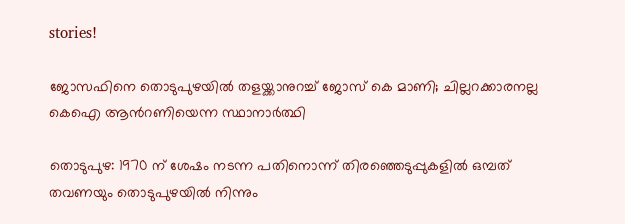stories!

ജോസഫിനെ തൊടുപുഴയില്‍ തളയ്ക്കാനുറച്ച് ജോസ് കെ മാണി; ചില്ലറക്കാരനല്ല കെഐ ആന്‍റണിയെന്ന സ്ഥാനാര്‍ത്ഥി

തൊടുപുഴ: 1970 ന് ശേഷം നടന്ന പതിനൊന്ന് തിരഞ്ഞെടുപ്പുകളില്‍ ഒമ്പത് തവണയും തൊടുപുഴയില്‍ നിന്നും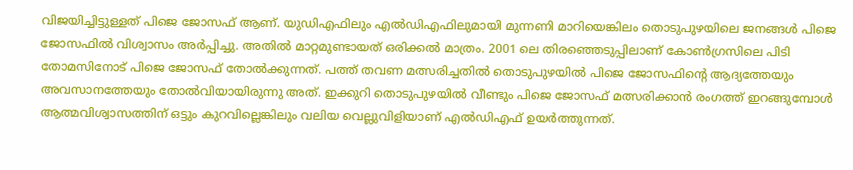വിജയിച്ചിട്ടുള്ളത് പിജെ ജോസഫ് ആണ്. യുഡിഎഫിലും എല്‍ഡിഎഫിലുമായി മുന്നണി മാറിയെങ്കിലം തൊടുപുഴയിലെ ജനങ്ങള്‍ പിജെ ജോസഫില്‍ വിശ്വാസം അര്‍പ്പിച്ചു. അതില്‍ മാറ്റമുണ്ടായത് ഒരിക്കല്‍ മാത്രം. 2001 ലെ തിരഞ്ഞെടുപ്പിലാണ് കോണ്‍ഗ്രസിലെ പിടി തോമസിനോട് പിജെ ജോസഫ് തോല്‍ക്കുന്നത്. പത്ത് തവണ മത്സരിച്ചതില്‍ തൊടുപുഴയില്‍ പിജെ ജോസഫിന്‍റെ ആദ്യത്തേയും അവസാനത്തേയും തോല്‍വിയായിരുന്നു അത്. ഇക്കുറി തൊടുപുഴയില്‍ വീണ്ടും പിജെ ജോസഫ് മത്സരിക്കാന്‍ രംഗത്ത് ഇറങ്ങുമ്പോള്‍ ആത്മവിശ്വാസത്തിന് ഒട്ടും കുറവില്ലെങ്കിലും വലിയ വെല്ലുവിളിയാണ് എല്‍ഡിഎഫ് ഉയര്‍ത്തുന്നത്.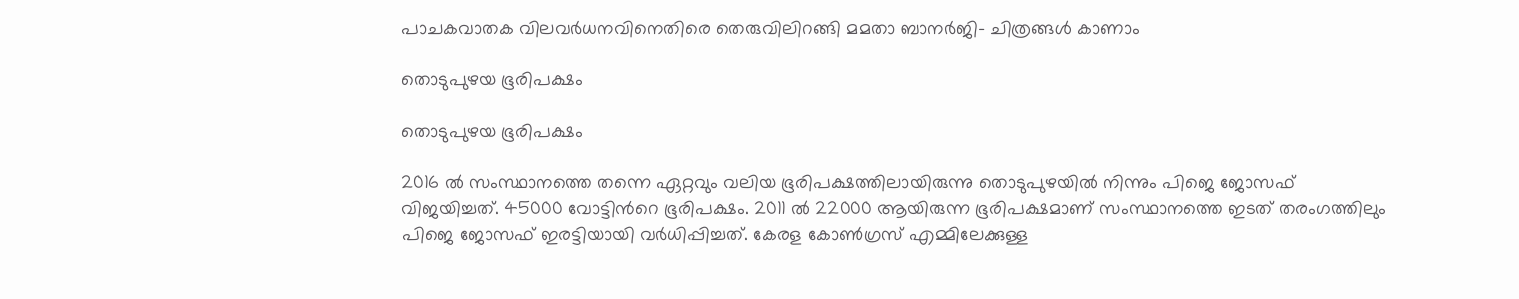പാചകവാതക വിലവർധനവിനെതിരെ തെരുവിലിറങ്ങി മമതാ ബാനർജി- ചിത്രങ്ങൾ കാണാം

തൊടുപുഴയ ഭൂരിപക്ഷം

തൊടുപുഴയ ഭൂരിപക്ഷം

2016 ല്‍ സംസ്ഥാനത്തെ തന്നെ ഏറ്റവും വലിയ ഭൂരിപക്ഷത്തിലായിരുന്നു തൊടുപുഴയില്‍ നിന്നും പിജെ ജോസഫ് വിജയിച്ചത്. 45000 വോട്ടിന്‍റെ ഭൂരിപക്ഷം. 2011 ല്‍ 22000 ആയിരുന്ന ഭൂരിപക്ഷമാണ് സംസ്ഥാനത്തെ ഇടത് തരംഗത്തിലും പിജെ ജോസഫ് ഇരട്ടിയായി വര്‍ധിപ്പിച്ചത്. കേരള കോണ്‍ഗ്രസ് എമ്മിലേക്കുള്ള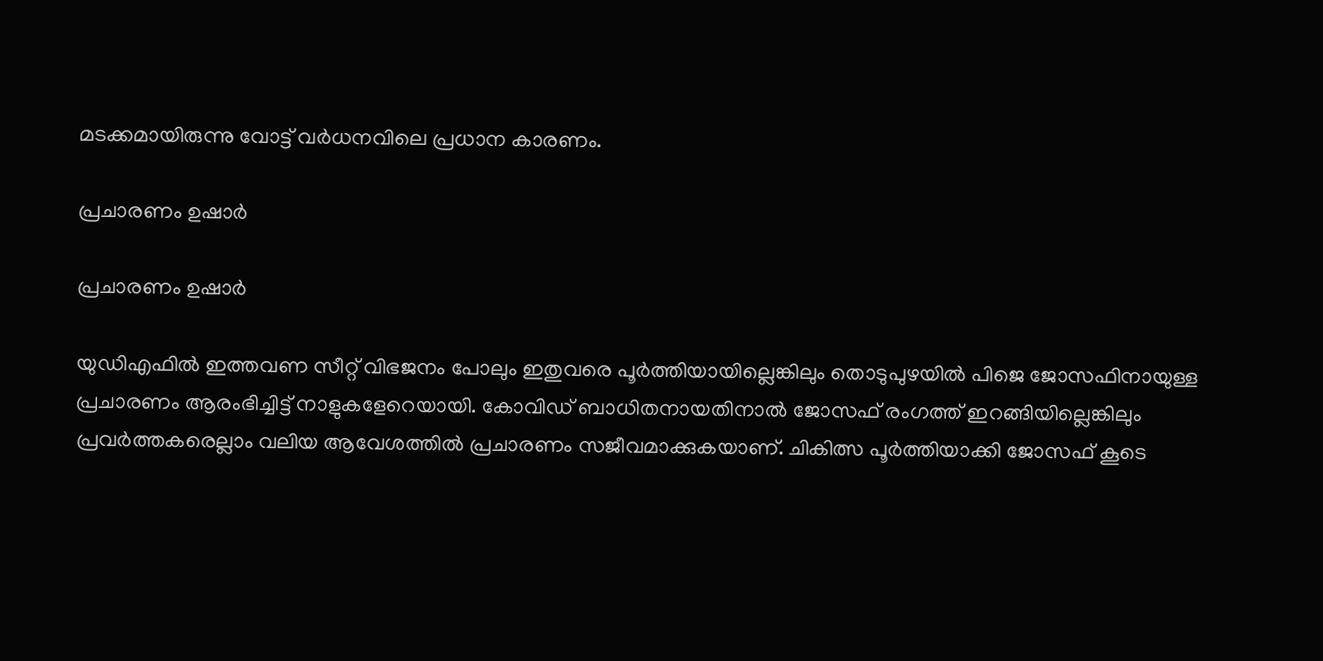മടക്കമായിരുന്നു വോട്ട് വര്‍ധനവിലെ പ്രധാന കാരണം.

പ്രചാരണം ഉഷാര്‍

പ്രചാരണം ഉഷാര്‍

യുഡിഎഫില്‍ ഇത്തവണ സീറ്റ് വിഭജനം പോലും ഇതുവരെ പൂര്‍ത്തിയായില്ലെങ്കിലും തൊടുപുഴയില്‍ പിജെ ജോസഫിനായുള്ള പ്രചാരണം ആരംഭിച്ചിട്ട് നാളുകളേറെയായി. കോവിഡ് ബാധിതനായതിനാല്‍ ജോസഫ് രംഗത്ത് ഇറങ്ങിയില്ലെങ്കിലും പ്രവര്‍ത്തകരെല്ലാം വലിയ ആവേശത്തില്‍ പ്രചാരണം സജീവമാക്കുകയാണ്. ചികിത്സ പൂര്‍ത്തിയാക്കി ജോസഫ് കൂടെ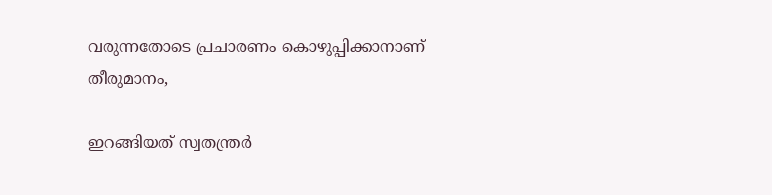വരുന്നതോടെ പ്രചാരണം കൊഴുപ്പിക്കാനാണ് തീരുമാനം,

ഇറങ്ങിയത് സ്വതന്ത്രര്‍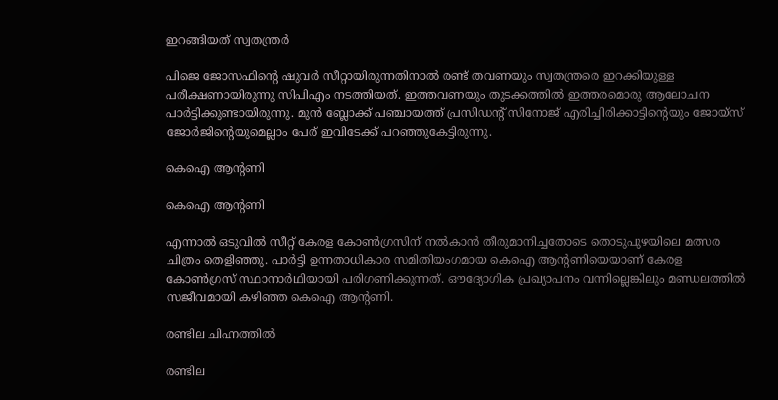ഇറങ്ങിയത് സ്വതന്ത്രര്‍

പിജെ ജോസഫിന്‍റെ ഷുവര്‍ സീറ്റായിരുന്നതിനാല്‍ രണ്ട് തവണയും സ്വതന്ത്രരെ ഇറക്കിയുള്ള പരീക്ഷണായിരുന്നു സിപിഎം നടത്തിയത്. ഇത്തവണയും തുടക്കത്തില്‍ ഇത്തരമൊരു ആലോചന പാര്‍ട്ടിക്കുണ്ടായിരുന്നു. മുന്‍ ബ്ലോക്ക് പഞ്ചായത്ത് പ്രസിഡന്റ് സിനോജ് എരിച്ചിരിക്കാട്ടിന്റെയും ജോയ്സ് ജോര്‍ജിന്റെയുമെല്ലാം പേര് ഇവിടേക്ക് പറഞ്ഞുകേട്ടിരുന്നു.

കെഐ ആന്‍റണി

കെഐ ആന്‍റണി

എന്നാല്‍ ഒടുവില്‍ സീറ്റ് കേരള കോണ്‍ഗ്രസിന് നല്‍കാന്‍ തീരുമാനിച്ചതോടെ തൊടുപുഴയിലെ മത്സര ചിത്രം തെളിഞ്ഞു. പാര്‍ട്ടി ഉന്നതാധികാര സമിതിയംഗമായ കെഐ ആന്റണിയെയാണ് കേരള കോണ്‍ഗ്രസ് സ്ഥാനാര്‍ഥിയായി പരിഗണിക്കുന്നത്. ഔദ്യോഗിക പ്രഖ്യാപനം വന്നില്ലെങ്കിലും മണ്ഡലത്തില്‍ സജീവമായി കഴിഞ്ഞ കെഐ ആന്‍റണി.

രണ്ടില ചിഹ്നത്തില്‍

രണ്ടില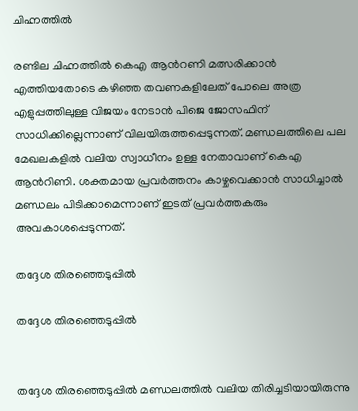ചിഹ്നത്തില്‍

രണ്ടില ചിഹ്നത്തില്‍ കെഎ ആന്‍റണി മത്സരിക്കാന്‍ എത്തിയതോടെ കഴിഞ്ഞ തവണകളിലേത് പോലെ അത്ര എളുപ്പത്തിലുള്ള വിജയം നേടാന്‍ പിജെ ജോസഫിന് സാധിക്കില്ലെന്നാണ് വിലയിരുത്തപ്പെടുന്നത്. മണ്ഡലത്തിലെ പല മേഖലകളില്‍ വലിയ സ്വാധീനം ഉള്ള നേതാവാണ് കെഎ ആന്‍റിണി. ശക്തമായ പ്രവര്‍ത്തനം കാഴ്ചവെക്കാന്‍ സാധിച്ചാല്‍ മണ്ഡലം പിടിക്കാമെന്നാണ് ഇടത് പ്രവര്‍ത്തകരും അവകാശപ്പെടുന്നത്.

തദ്ദേശ തിരഞ്ഞെടുപ്പില്‍

തദ്ദേശ തിരഞ്ഞെടുപ്പില്‍


തദ്ദേശ തിരഞ്ഞെടുപ്പില്‍ മണ്ഡലത്തില്‍ വലിയ തിരിച്ചടിയായിരുന്നു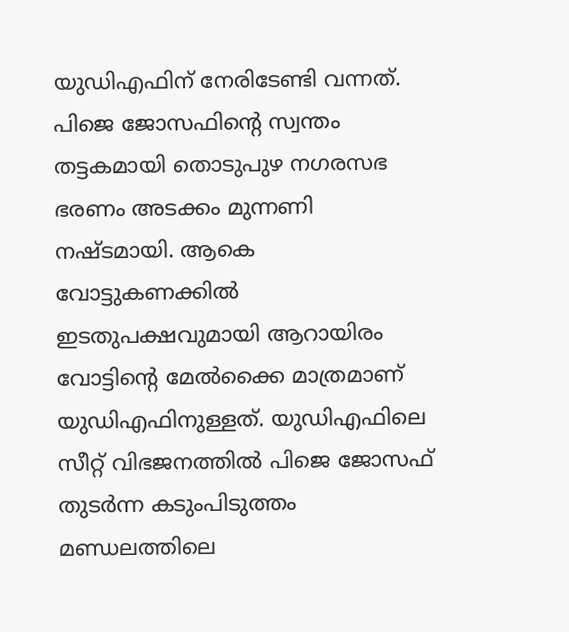യുഡിഎഫിന് നേരിടേണ്ടി വന്നത്. പിജെ ജോസഫിന്‍റെ സ്വന്തം തട്ടകമായി തൊടുപുഴ നഗരസഭ ഭരണം അടക്കം മുന്നണി നഷ്ടമായി. ആകെ വോട്ടുകണക്കില്‍ ഇടതുപക്ഷവുമായി ആറായിരം വോട്ടിന്‍റെ മേല്‍ക്കൈ മാത്രമാണ് യുഡിഎഫിനുള്ളത്. യുഡിഎഫിലെ സീറ്റ് വിഭജനത്തില്‍ പിജെ ജോസഫ് തുടര്‍ന്ന കടുംപിടുത്തം മണ്ഡലത്തിലെ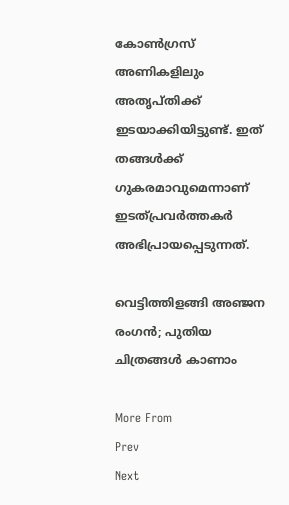കോണ്‍ഗ്രസ് അണികളിലും അതൃപ്തിക്ക് ഇടയാക്കിയിട്ടുണ്ട്. ഇത് തങ്ങള്‍ക്ക് ഗുകരമാവുമെന്നാണ് ഇടത്പ്രവര്‍ത്തകര്‍ അഭിപ്രായപ്പെടുന്നത്.

വെട്ടിത്തിളങ്ങി അഞ്ജന രംഗന്‍; പുതിയ ചിത്രങ്ങള്‍ കാണാം

More From
Prev
Next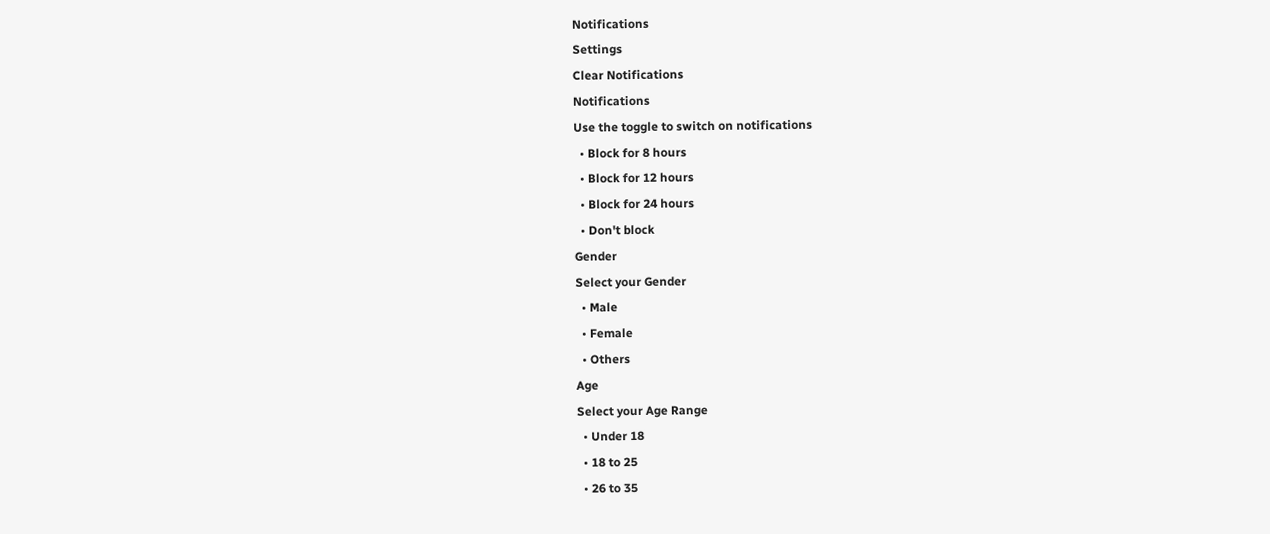Notifications
Settings
Clear Notifications
Notifications
Use the toggle to switch on notifications
  • Block for 8 hours
  • Block for 12 hours
  • Block for 24 hours
  • Don't block
Gender
Select your Gender
  • Male
  • Female
  • Others
Age
Select your Age Range
  • Under 18
  • 18 to 25
  • 26 to 35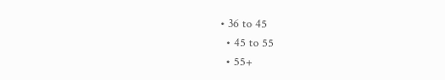• 36 to 45
  • 45 to 55
  • 55+